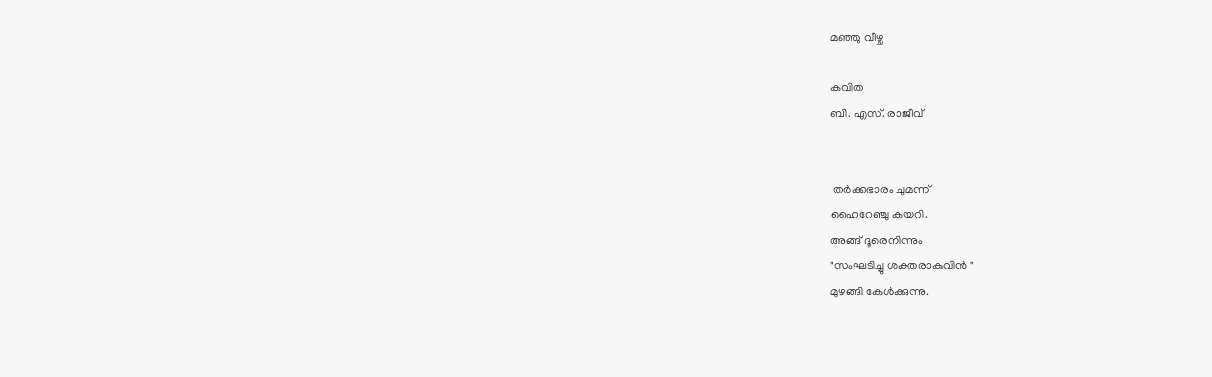മഞ്ഞു വീഴ്ച

കവിത
ബി. എസ്. രാജീവ്‌


 തർക്കഭാരം ചുമന്ന്
ഹൈറേഞ്ചു കയറി.
അങ്ങ് ദൂരെനിന്നും
"സംഘടിച്ചു ശക്തരാകുവിൻ "
മുഴങ്ങി കേൾക്കുന്നു.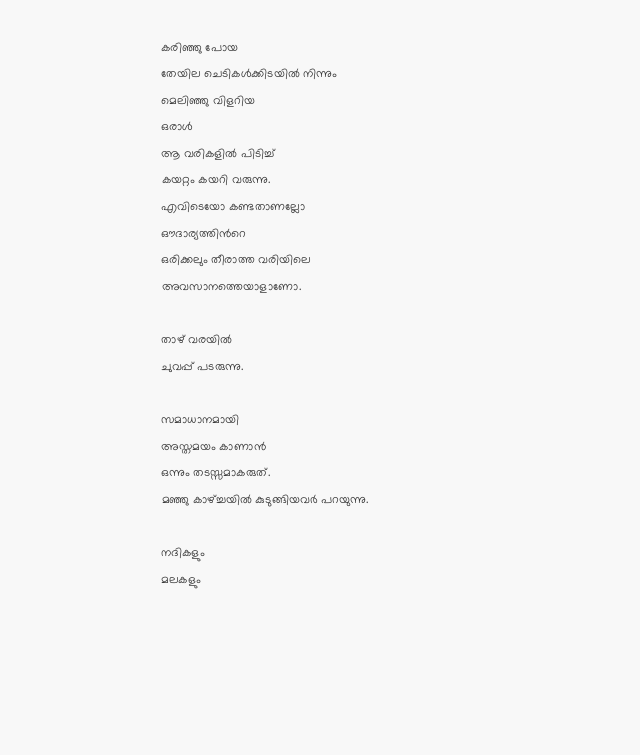കരിഞ്ഞു പോയ
തേയില ചെടികൾക്കിടയിൽ നിന്നും
മെലിഞ്ഞു വിളറിയ
ഒരാൾ
ആ വരികളിൽ പിടിച്ച്
കയറ്റം കയറി വരുന്നു.
എവിടെയോ കണ്ടതാണല്ലോ
ഔദാര്യത്തിന്‍റെ
ഒരിക്കലും തീരാത്ത വരിയിലെ
അവസാനത്തെയാളാണോ.

താഴ് വരയിൽ
ചുവപ്പ് പടരുന്നു.

സമാധാനമായി
അസ്തമയം കാണാൻ
ഒന്നും തടസ്സമാകരുത്.
മഞ്ഞു കാഴ്ച്ചയിൽ കുടുങ്ങിയവർ പറയുന്നു.

നദികളും
മലകളും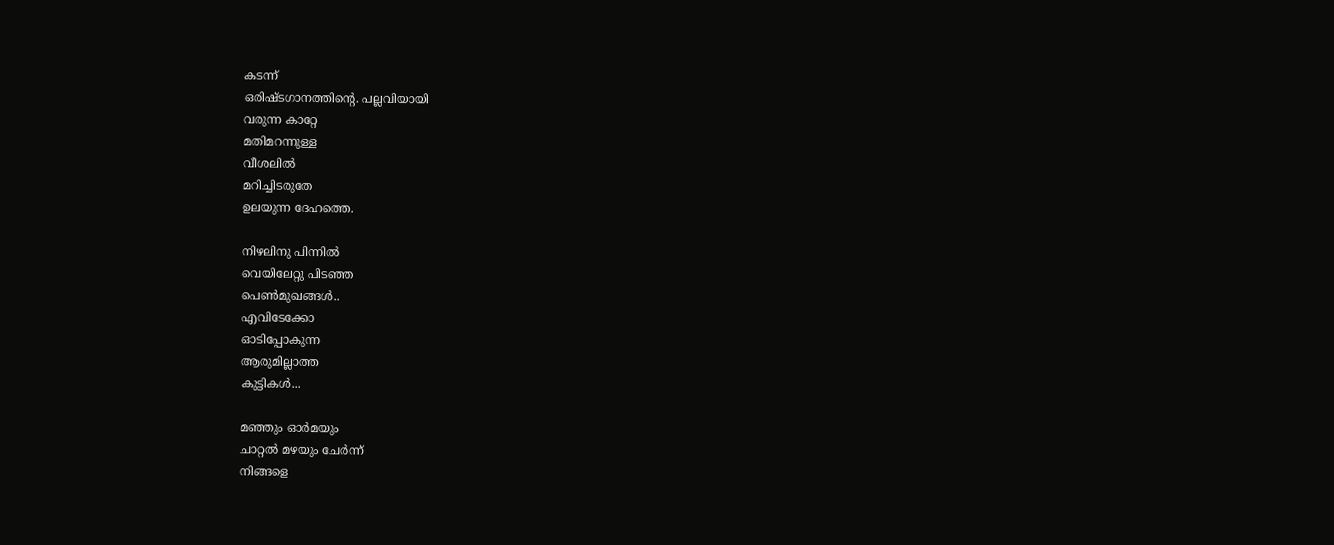കടന്ന്
ഒരിഷ്ടഗാനത്തിന്‍റെ. പല്ലവിയായി
വരുന്ന കാറ്റേ
മതിമറന്നുള്ള
വീശലിൽ
മറിച്ചിടരുതേ
ഉലയുന്ന ദേഹത്തെ.

നിഴലിനു പിന്നിൽ
വെയിലേറ്റു പിടഞ്ഞ
പെൺമുഖങ്ങൾ..
എവിടേക്കോ
ഓടിപ്പോകുന്ന
ആരുമില്ലാത്ത
കുട്ടികൾ...

മഞ്ഞും ഓർമയും
ചാറ്റൽ മഴയും ചേർന്ന്
നിങ്ങളെ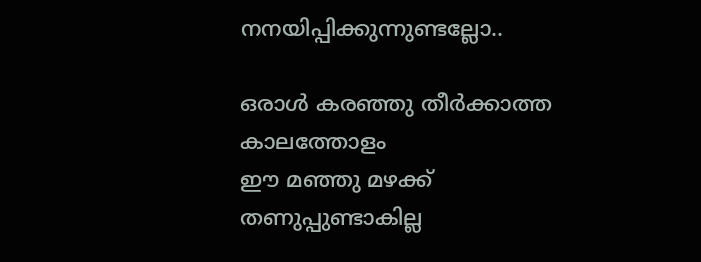നനയിപ്പിക്കുന്നുണ്ടല്ലോ..

ഒരാൾ കരഞ്ഞു തീർക്കാത്ത
കാലത്തോളം
ഈ മഞ്ഞു മഴക്ക്
തണുപ്പുണ്ടാകില്ല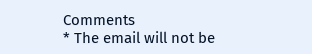Comments
* The email will not be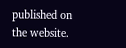published on the website.